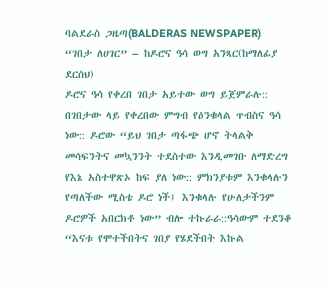ባልደራስ ጋዜጣ(BALDERAS NEWSPAPER)
“ገበታ ለሀገር” – ከዶሮና ዓሳ ወግ አንጻር(ከማለፊያ ደርሰህ)
ዶሮና ዓሳ የቀረበ ገበታ አይተው ወግ ይጀምራሉ:: በገበታው ላይ የቀረበው ምግብ የዕንቁላል ጥብስና ዓሳ ነው:: ዶሮው “ይህ ገበታ ጣፋጭ ሆኖ ትላልቅ መሳፍንትና መኳንንት ተደስተው እንዲመገቡ ለማድረግ የእኔ አስተዋጽኦ ከፍ ያለ ነው:: ምክንያቱም እንቁላሉን የጣለችው ሚስቴ ዶሮ ነች፤ እንቁላሉ የሁለታችንም ዶሮዎች አበርክቶ ነው” ብሎ ተኩራራ::ዓሳውም ተደንቆ “እናቱ የሞተችበትና ገበያ የሄደችበት እኩል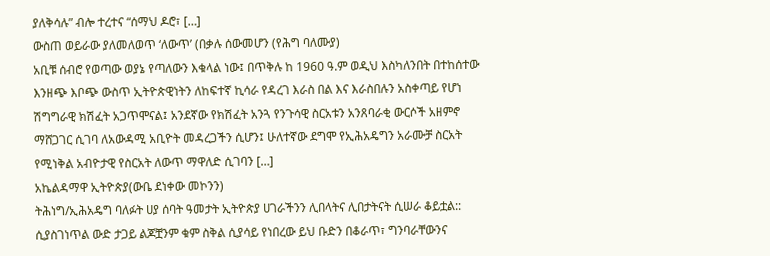ያለቅሳሉ” ብሎ ተረተና “ሰማህ ዶሮ፣ […]
ውስጠ ወይራው ያለመለወጥ ‘ለውጥ’ (በቃሉ ሰውመሆን (የሕግ ባለሙያ)
አቢቹ ሰብሮ የወጣው ወያኔ የጣለውን እቁላል ነው፤ በጥቅሉ ከ 1960 ዓ.ም ወዲህ እስካለንበት በተከሰተው እንዘጭ እቦጭ ውስጥ ኢትዮጵዊነትን ለከፍተኛ ኪሳራ የዳረገ እራስ በል እና እራስበሉን አስቀጣይ የሆነ ሽግግራዊ ክሽፈት አጋጥሞናል፤ አንደኛው የክሽፈት አንጓ የንጉሳዊ ስርአቱን አንጸባራቂ ውርሶች አዘምኖ ማሸጋገር ሲገባ ለአውዳሚ አቢዮት መዳረጋችን ሲሆን፤ ሁለተኛው ደግሞ የኢሕአዴግን አራሙቻ ስርአት የሚነቅል አብዮታዊ የስርአት ለውጥ ማዋለድ ሲገባን […]
አኬልዳማዋ ኢትዮጵያ(ውቤ ደነቀው መኮንን)
ትሕነግ/ኢሕአዴግ ባለፉት ሀያ ሰባት ዓመታት ኢትዮጵያ ሀገራችንን ሊበላትና ሊበታትናት ሲሠራ ቆይቷል:: ሲያስገነጥል ውድ ታጋይ ልጆቿንም ቁም ስቅል ሲያሳይ የነበረው ይህ ቡድን በቆራጥ፣ ግንባራቸውንና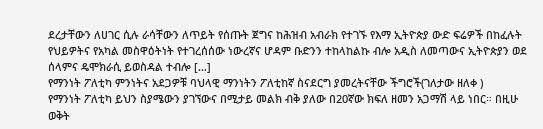ደረታቸውን ለሀገር ሲሉ ራሳቸውን ለጥይት የሰጡት ጀግና ከሕዝብ አብራክ የተገኙ የእማ ኢትዮጵያ ውድ ፍሬዎች በከፈሉት የህይዎትና የአካል መስዋዕትነት የተገረሰሰው ነውረኛና ሆዳም ቡድንን ተከላከልኩ ብሎ አዲስ ለመጣውና ኢትዮጵያን ወደ ሰላምና ዴሞክራሲ ይወስዳል ተብሎ […]
የማንነት ፖለቲካ ምንነትና አደጋዎቹ ባህላዊ ማንነትን ፖለቲከኛ ስናደርግ ያመረትናቸው ችግሮች(ገለታው ዘለቀ )
የማንነት ፖለቲካ ይህን ስያሜውን ያገኘውና በሚታይ መልክ ብቅ ያለው በ20ኛው ክፍለ ዘመን አጋማሽ ላይ ነበር። በዚሁ ወቅት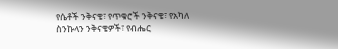የሴቶች ንቅናቄ፣ የጥቁሮች ንቅናቄ፣ የአካለ ስንኩላን ንቅናቄዎች፣ የብሔር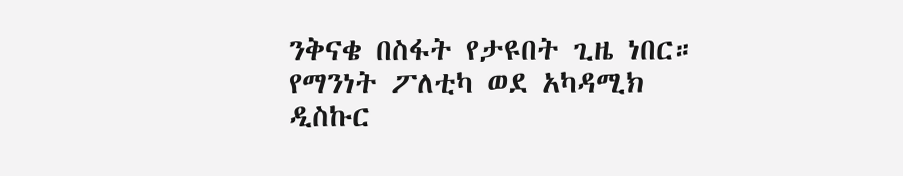ንቅናቄ በስፋት የታዩበት ጊዜ ነበር። የማንነት ፖለቲካ ወደ አካዳሚክ ዲስኩር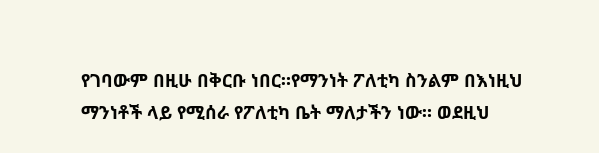የገባውም በዚሁ በቅርቡ ነበር።የማንነት ፖለቲካ ስንልም በእነዚህ ማንነቶች ላይ የሚሰራ የፖለቲካ ቤት ማለታችን ነው። ወደዚህ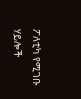ፖለቲካ የሚገቡ ሃይሎች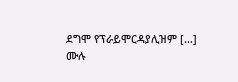ደግሞ የፕራይሞርዳያሊዝም […]
ሙሉ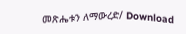መጽሔቱን ለማውረድ/ Download